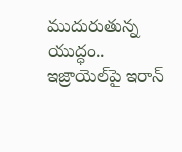ముదురుతున్న యుద్ధం.. ఇజ్రాయెల్‌పై ఇరాన్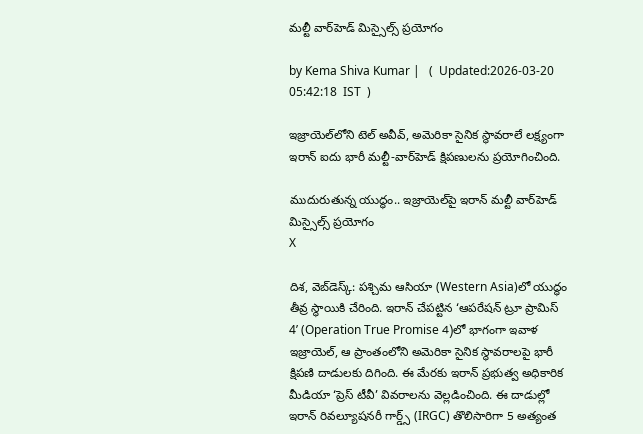మల్టీ వార్‌హెడ్ మిస్సైల్స్ ప్రయోగం

by Kema Shiva Kumar |   (  Updated:2026-03-20 05:42:18  IST  )

ఇజ్రాయెల్‌లోని టెల్ అవీవ్, అమెరికా సైనిక స్థావరాలే లక్ష్యంగా ఇరాన్ ఐదు భారీ మల్టీ-వార్‌హెడ్ క్షిపణులను ప్రయోగించింది.

ముదురుతున్న యుద్ధం.. ఇజ్రాయెల్‌పై ఇరాన్ మల్టీ వార్‌హెడ్ మిస్సైల్స్ ప్రయోగం
X

దిశ, వెబ్‌డెస్క్: పశ్చిమ ఆసియా (Western Asia)లో యుద్ధం తీవ్ర స్థాయికి చేరింది. ఇరాన్ చేపట్టిన ‘ఆపరేషన్ ట్రూ ప్రామిస్ 4’ (Operation True Promise 4)లో భాగంగా ఇవాళ ఇజ్రాయెల్, ఆ ప్రాంతంలోని అమెరికా సైనిక స్థావరాలపై భారీ క్షిపణి దాడులకు దిగింది. ఈ మేరకు ఇరాన్ ప్రభుత్వ అధికారిక మీడియా ‘ప్రెస్ టీవీ’ వివరాలను వెల్లడించింది. ఈ దాడుల్లో ఇరాన్ రివల్యూషనరీ గార్డ్స్ (IRGC) తొలిసారిగా 5 అత్యంత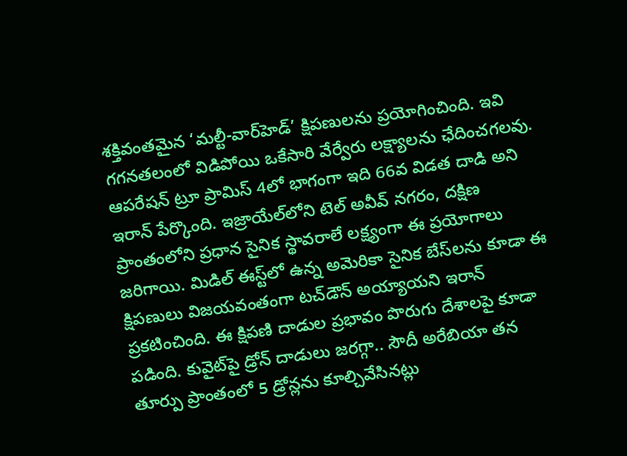శక్తివంతమైన ‘మల్టీ-వార్‌హెడ్’ క్షిపణులను ప్రయోగించింది. ఇవి గగనతలంలో విడిపోయి ఒకేసారి వేర్వేరు లక్ష్యాలను ఛేదించగలవు. ఆపరేషన్ ట్రూ ప్రామిస్ 4లో భాగంగా ఇది 66వ విడత దాడి అని ఇరాన్ పేర్కొంది. ఇజ్రాయేల్‌లోని టెల్ అవీవ్ నగరం, దక్షిణ ప్రాంతంలోని ప్రధాన సైనిక స్థావరాలే లక్ష్యంగా ఈ ప్రయోగాలు జరిగాయి. మిడిల్ ఈస్ట్‌లో ఉన్న అమెరికా సైనిక బేస్‌లను కూడా ఈ క్షిపణులు విజయవంతంగా టచ్‌డౌన్ అయ్యాయని ఇరాన్ ప్రకటించింది. ఈ క్షిపణి దాడుల ప్రభావం పొరుగు దేశాలపై కూడా పడింది. కువైట్‌పై డ్రోన్ దాడులు జరగ్గా.. సౌదీ అరేబియా తన తూర్పు ప్రాంతంలో 5 డ్రోన్లను కూల్చివేసినట్లు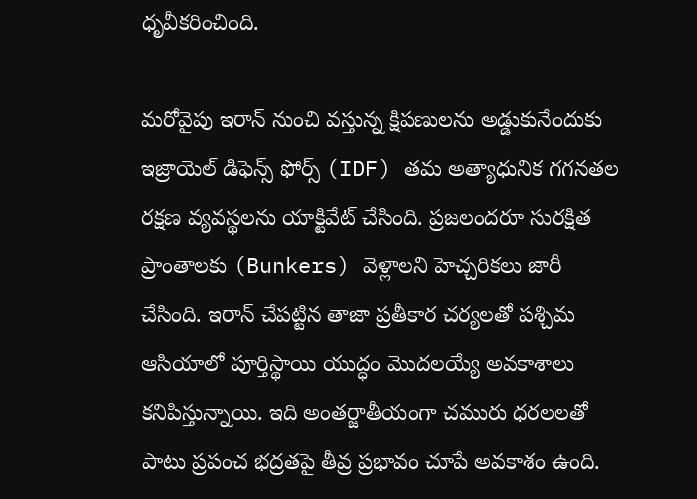ధృవీకరించింది.

మరోవైపు ఇరాన్ నుంచి వస్తున్న క్షిపణులను అడ్డుకునేందుకు ఇజ్రాయెల్ డిఫెన్స్ ఫోర్స్ (IDF) తమ అత్యాధునిక గగనతల రక్షణ వ్యవస్థలను యాక్టివేట్ చేసింది. ప్రజలందరూ సురక్షిత ప్రాంతాలకు (Bunkers) వెళ్లాలని హెచ్చరికలు జారీ చేసింది. ఇరాన్ చేపట్టిన తాజా ప్రతీకార చర్యలతో పశ్చిమ ఆసియాలో పూర్తిస్థాయి యుద్ధం మొదలయ్యే అవకాశాలు కనిపిస్తున్నాయి. ఇది అంతర్జాతీయంగా చమురు ధరలలతో పాటు ప్రపంచ భద్రతపై తీవ్ర ప్రభావం చూపే అవకాశం ఉంది.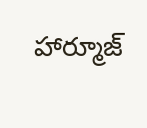హార్మూజ్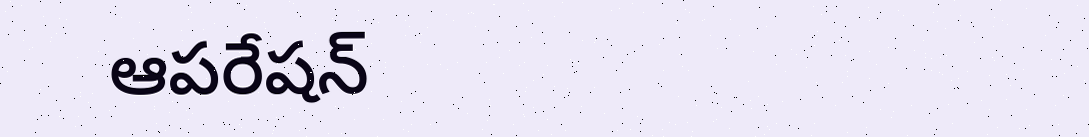ఆపరేషన్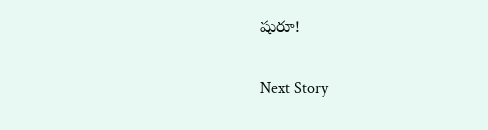షురూ!

Next Story